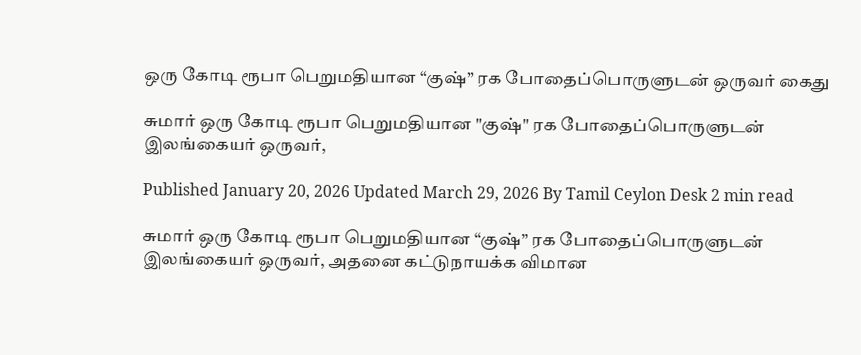ஒரு கோடி ரூபா பெறுமதியான “குஷ்” ரக போதைப்பொருளுடன் ஒருவர் கைது

சுமார் ஒரு கோடி ரூபா பெறுமதியான "குஷ்" ரக போதைப்பொருளுடன் இலங்கையர் ஒருவர்,

Published January 20, 2026 Updated March 29, 2026 By Tamil Ceylon Desk 2 min read

சுமார் ஒரு கோடி ரூபா பெறுமதியான “குஷ்” ரக போதைப்பொருளுடன் இலங்கையர் ஒருவர், அதனை கட்டுநாயக்க விமான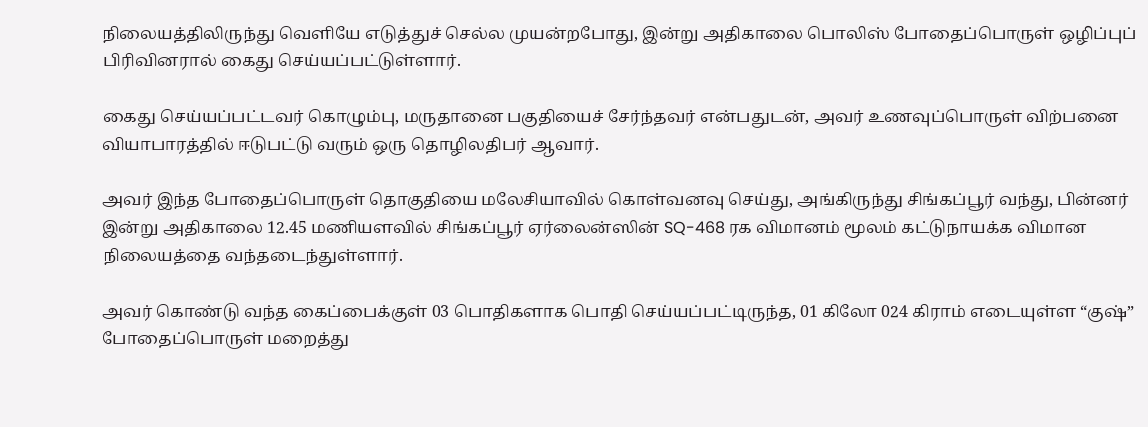நிலையத்திலிருந்து வெளியே எடுத்துச் செல்ல முயன்றபோது, இன்று அதிகாலை பொலிஸ் போதைப்பொருள் ஒழிப்புப் பிரிவினரால் கைது செய்யப்பட்டுள்ளார்.

கைது செய்யப்பட்டவர் கொழும்பு, மருதானை பகுதியைச் சேர்ந்தவர் என்பதுடன், அவர் உணவுப்பொருள் விற்பனை வியாபாரத்தில் ஈடுபட்டு வரும் ஒரு தொழிலதிபர் ஆவார்.

அவர் இந்த போதைப்பொருள் தொகுதியை மலேசியாவில் கொள்வனவு செய்து, அங்கிருந்து சிங்கப்பூர் வந்து, பின்னர் இன்று அதிகாலை 12.45 மணியளவில் சிங்கப்பூர் ஏர்லைன்ஸின் SQ-468 ரக விமானம் மூலம் கட்டுநாயக்க விமான நிலையத்தை வந்தடைந்துள்ளார்.

அவர் கொண்டு வந்த கைப்பைக்குள் 03 பொதிகளாக பொதி செய்யப்பட்டிருந்த, 01 கிலோ 024 கிராம் எடையுள்ள “குஷ்” போதைப்பொருள் மறைத்து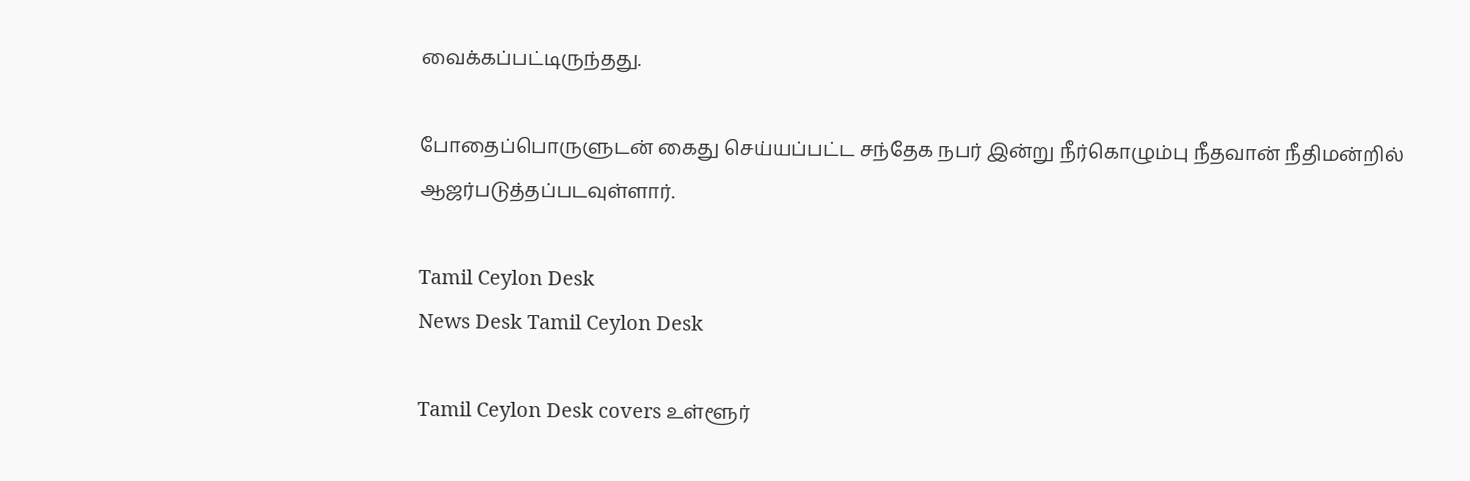வைக்கப்பட்டிருந்தது.

போதைப்பொருளுடன் கைது செய்யப்பட்ட சந்தேக நபர் இன்று நீர்கொழும்பு நீதவான் நீதிமன்றில் ஆஜர்படுத்தப்படவுள்ளார்.

Tamil Ceylon Desk
News Desk Tamil Ceylon Desk

Tamil Ceylon Desk covers உள்ளூர்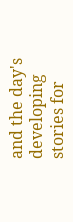and the day's developing stories for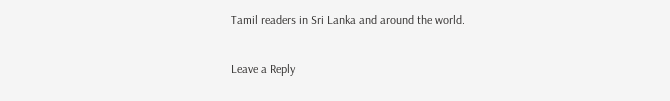Tamil readers in Sri Lanka and around the world.

Leave a Reply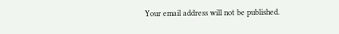Your email address will not be published.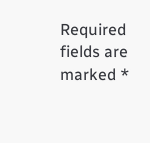Required fields are marked *